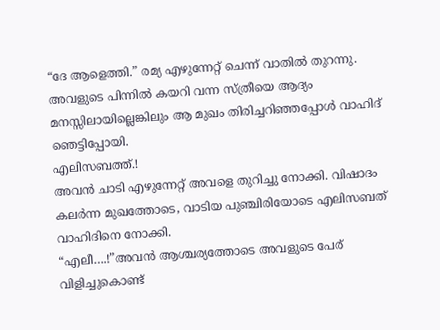“ദേ ആളെത്തി.” രമ്യ എഴുന്നേറ്റ് ചെന്ന് വാതിൽ തുറന്നു. അവളുടെ പിന്നിൽ കയറി വന്ന സ്ത്രീയെ ആദ്യം മനസ്സിലായില്ലെങ്കിലും ആ മുഖം തിരിച്ചറിഞ്ഞപ്പോൾ വാഹിദ് ഞെട്ടിപ്പോയി.
എലിസബത്ത്.!
അവൻ ചാടി എഴുന്നേറ്റ് അവളെ തുറിച്ചു നോക്കി. വിഷാദം കലർന്ന മുഖത്തോടെ, വാടിയ പുഞ്ചിരിയോടെ എലിസബത് വാഹിദിനെ നോക്കി.
“എലീ….!”അവൻ ആശ്ചര്യത്തോടെ അവളുടെ പേര് വിളിച്ചുകൊണ്ട്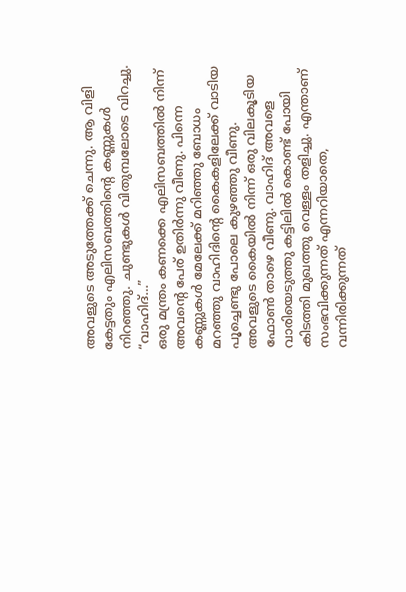അവളുടെ അടുത്തേക്ക് ചെന്നു. ആ വിളി കേട്ടതും എലിസബത്തിന്റെ കണ്ണുകൾ നിറഞ്ഞു. ചുണ്ടുകൾ വിതുമ്പലോടെ വിറച്ചു.
“വാഹിദ്…”
ഒരു മന്ത്രം കണക്കെ എലിസബത്തിൽ നിന്ന് അവന്റെ പേര് ഉതിർന്നു വീണു. പിന്നെ കണ്ണുകൾ മേലേക്ക് മറിഞ്ഞു ബോധം മറഞ്ഞു വാഹിദിന്റെ കൈകളിലേക്ക് വാടിയ പൂച്ചെണ്ടു പോലെ കുഴഞ്ഞു വീണു.
അവളുടെ കൈയിൽ നിന്ന് ഒരു വിലകൂടിയ ഫോൺ താഴെ വീണു. വാഹിദ് അവളെ വാരിയെടുത്തു കട്ടിലിൽ കൊണ്ട് പോയി കിടത്തി മുഖത്തു വെള്ളം തളിച്ചു. എന്താണ് സംഭവിക്കുന്നത് എന്നറിയാതെ, വന്നിരിക്കുന്നത്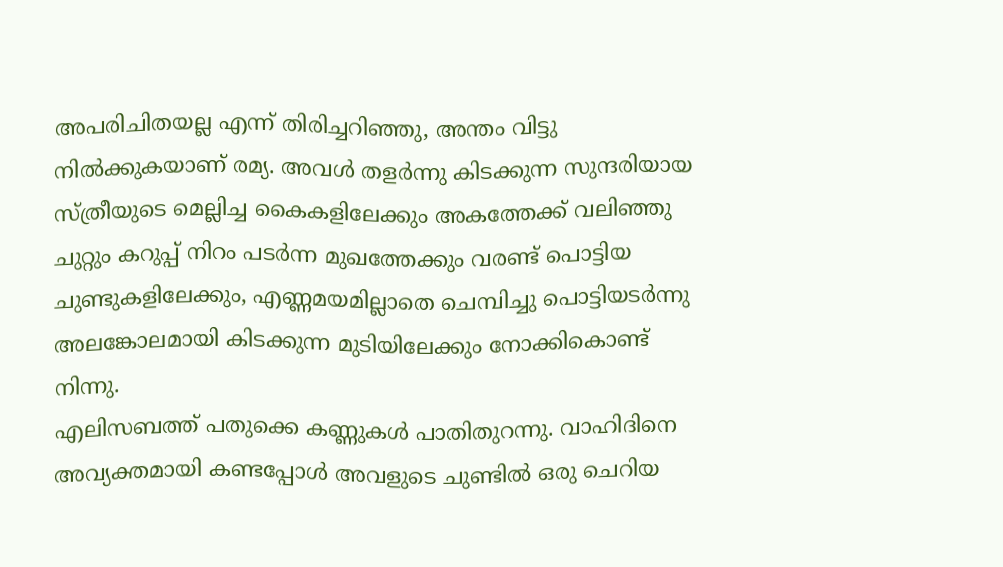അപരിചിതയല്ല എന്ന് തിരിച്ചറിഞ്ഞു, അന്തം വിട്ടു നിൽക്കുകയാണ് രമ്യ. അവൾ തളർന്നു കിടക്കുന്ന സുന്ദരിയായ സ്ത്രീയുടെ മെല്ലിച്ച കൈകളിലേക്കും അകത്തേക്ക് വലിഞ്ഞു ചുറ്റും കറുപ്പ് നിറം പടർന്ന മുഖത്തേക്കും വരണ്ട് പൊട്ടിയ ചുണ്ടുകളിലേക്കും, എണ്ണമയമില്ലാതെ ചെമ്പിച്ചു പൊട്ടിയടർന്നു അലങ്കോലമായി കിടക്കുന്ന മുടിയിലേക്കും നോക്കികൊണ്ട് നിന്നു.
എലിസബത്ത് പതുക്കെ കണ്ണുകൾ പാതിതുറന്നു. വാഹിദിനെ അവ്യക്തമായി കണ്ടപ്പോൾ അവളുടെ ചുണ്ടിൽ ഒരു ചെറിയ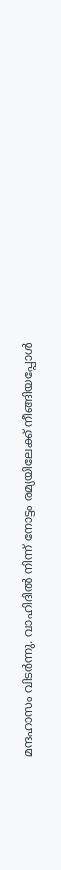മന്ദഹാസം വിടർന്നു. വാഹിദിൽ നിന്ന് നോട്ടം രമ്യയിലേക്ക് നീങ്ങിയപ്പോൾ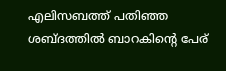എലിസബത്ത് പതിഞ്ഞ ശബ്ദത്തിൽ ബാറകിന്റെ പേര്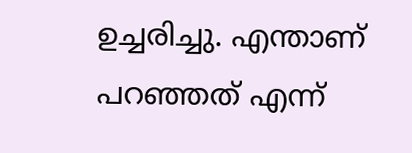ഉച്ചരിച്ചു. എന്താണ് പറഞ്ഞത് എന്ന്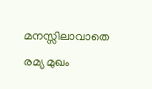മനസ്സിലാവാതെ രമ്യ മുഖം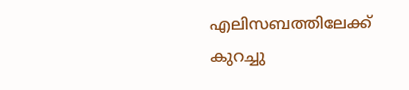എലിസബത്തിലേക്ക് കുറച്ചു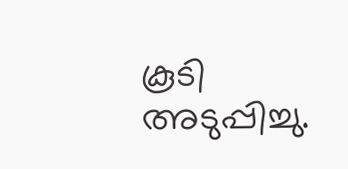കൂടി അടുപ്പിച്ചു.